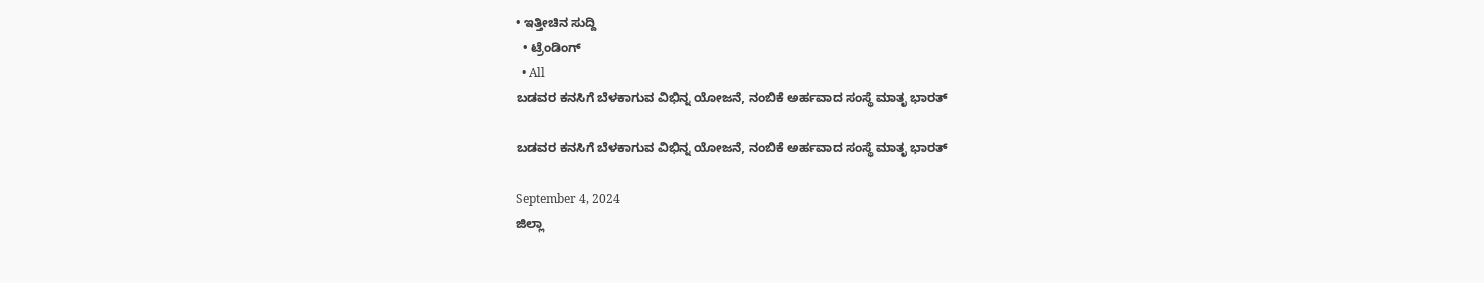• ಇತ್ತೀಚಿನ ಸುದ್ದಿ
  • ಟ್ರೆಂಡಿಂಗ್
  • All
ಬಡವರ ಕನಸಿಗೆ ಬೆಳಕಾಗುವ ವಿಭಿನ್ನ ಯೋಜನೆ, ನಂಬಿಕೆ ಅರ್ಹವಾದ ಸಂಸ್ಥೆ ಮಾತೃ ಭಾರತ್

ಬಡವರ ಕನಸಿಗೆ ಬೆಳಕಾಗುವ ವಿಭಿನ್ನ ಯೋಜನೆ, ನಂಬಿಕೆ ಅರ್ಹವಾದ ಸಂಸ್ಥೆ ಮಾತೃ ಭಾರತ್

September 4, 2024
ಜಿಲ್ಲಾ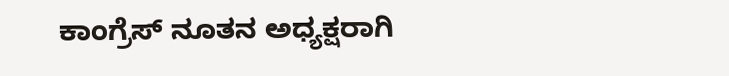ಕಾಂಗ್ರೆಸ್ ನೂತನ ಅಧ್ಯಕ್ಷರಾಗಿ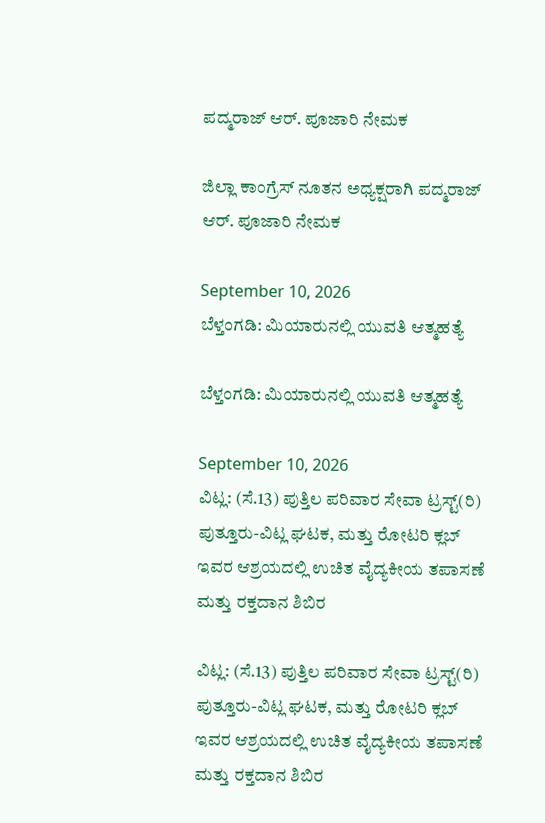ಪದ್ಮರಾಜ್ ಆರ್‌. ಪೂಜಾರಿ ನೇಮಕ

ಜಿಲ್ಲಾ ಕಾಂಗ್ರೆಸ್ ನೂತನ ಅಧ್ಯಕ್ಷರಾಗಿ ಪದ್ಮರಾಜ್ ಆರ್‌. ಪೂಜಾರಿ ನೇಮಕ

September 10, 2026
ಬೆಳ್ತಂಗಡಿ: ಮಿಯಾರುನಲ್ಲಿ ಯುವತಿ ಆತ್ಮಹತ್ಯೆ

ಬೆಳ್ತಂಗಡಿ: ಮಿಯಾರುನಲ್ಲಿ ಯುವತಿ ಆತ್ಮಹತ್ಯೆ

September 10, 2026
ವಿಟ್ಲ: (ಸೆ.13) ಪುತ್ತಿಲ ಪರಿವಾರ ಸೇವಾ ಟ್ರಸ್ಟ್(ರಿ) ಪುತ್ತೂರು-ವಿಟ್ಲ ಘಟಕ, ಮತ್ತು ರೋಟರಿ ಕ್ಲಬ್ ಇವರ ಆಶ್ರಯದಲ್ಲಿ ಉಚಿತ ವೈದ್ಯಕೀಯ ತಪಾಸಣೆ ಮತ್ತು ರಕ್ತದಾನ ಶಿಬಿರ

ವಿಟ್ಲ: (ಸೆ.13) ಪುತ್ತಿಲ ಪರಿವಾರ ಸೇವಾ ಟ್ರಸ್ಟ್(ರಿ) ಪುತ್ತೂರು-ವಿಟ್ಲ ಘಟಕ, ಮತ್ತು ರೋಟರಿ ಕ್ಲಬ್ ಇವರ ಆಶ್ರಯದಲ್ಲಿ ಉಚಿತ ವೈದ್ಯಕೀಯ ತಪಾಸಣೆ ಮತ್ತು ರಕ್ತದಾನ ಶಿಬಿರ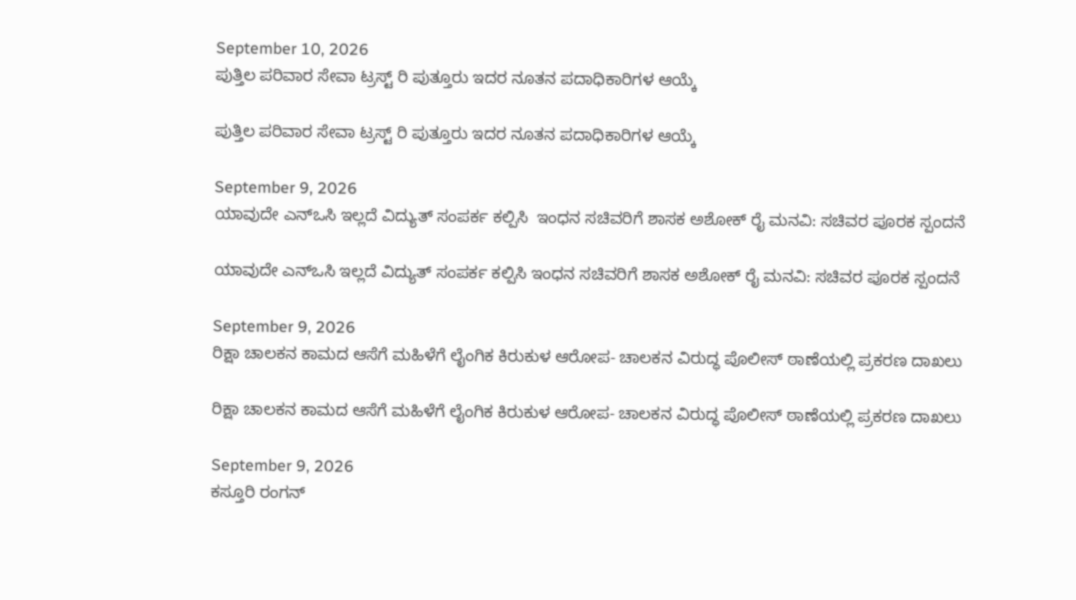September 10, 2026
ಪುತ್ತಿಲ ಪರಿವಾರ ಸೇವಾ ಟ್ರಸ್ಟ್ ರಿ ಪುತ್ತೂರು ಇದರ ನೂತನ ಪದಾಧಿಕಾರಿಗಳ ಆಯ್ಕೆ

ಪುತ್ತಿಲ ಪರಿವಾರ ಸೇವಾ ಟ್ರಸ್ಟ್ ರಿ ಪುತ್ತೂರು ಇದರ ನೂತನ ಪದಾಧಿಕಾರಿಗಳ ಆಯ್ಕೆ

September 9, 2026
ಯಾವುದೇ ಎನ್‌ಒಸಿ ಇಲ್ಲದೆ ವಿದ್ಯುತ್ ಸಂಪರ್ಕ ಕಲ್ಪಿಸಿ  ಇಂಧನ ಸಚಿವರಿಗೆ ಶಾಸಕ ಅಶೋಕ್ ರೈ ಮನವಿ: ಸಚಿವರ ಪೂರಕ ಸ್ಪಂದನೆ

ಯಾವುದೇ ಎನ್‌ಒಸಿ ಇಲ್ಲದೆ ವಿದ್ಯುತ್ ಸಂಪರ್ಕ ಕಲ್ಪಿಸಿ ಇಂಧನ ಸಚಿವರಿಗೆ ಶಾಸಕ ಅಶೋಕ್ ರೈ ಮನವಿ: ಸಚಿವರ ಪೂರಕ ಸ್ಪಂದನೆ

September 9, 2026
ರಿಕ್ಷಾ ಚಾಲಕನ ಕಾಮದ ಆಸೆಗೆ ಮಹಿಳೆಗೆ ಲೈಂಗಿಕ ಕಿರುಕುಳ ಆರೋಪ- ಚಾಲಕನ ವಿರುದ್ಧ ಪೊಲೀಸ್ ಠಾಣೆಯಲ್ಲಿ ಪ್ರಕರಣ ದಾಖಲು

ರಿಕ್ಷಾ ಚಾಲಕನ ಕಾಮದ ಆಸೆಗೆ ಮಹಿಳೆಗೆ ಲೈಂಗಿಕ ಕಿರುಕುಳ ಆರೋಪ- ಚಾಲಕನ ವಿರುದ್ಧ ಪೊಲೀಸ್ ಠಾಣೆಯಲ್ಲಿ ಪ್ರಕರಣ ದಾಖಲು

September 9, 2026
ಕಸ್ತೂರಿ ರಂಗನ್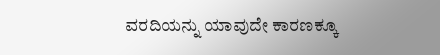ವರದಿಯನ್ನು ಯಾವುದೇ ಕಾರಣಕ್ಕೂ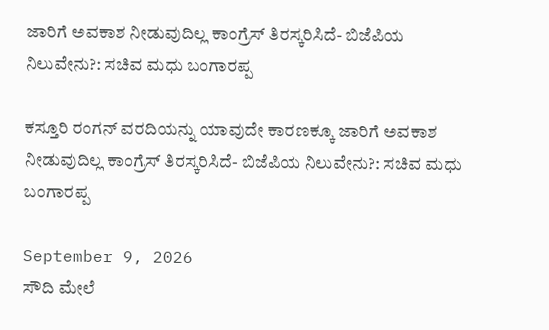ಜಾರಿಗೆ ಅವಕಾಶ ನೀಡುವುದಿಲ್ಲ ಕಾಂಗ್ರೆಸ್ ತಿರಸ್ಕರಿಸಿದೆ- ಬಿಜೆಪಿಯ ನಿಲುವೇನು?: ಸಚಿವ ಮಧು ಬಂಗಾರಪ್ಪ

ಕಸ್ತೂರಿ ರಂಗನ್ ವರದಿಯನ್ನು ಯಾವುದೇ ಕಾರಣಕ್ಕೂ ಜಾರಿಗೆ ಅವಕಾಶ ನೀಡುವುದಿಲ್ಲ ಕಾಂಗ್ರೆಸ್ ತಿರಸ್ಕರಿಸಿದೆ- ಬಿಜೆಪಿಯ ನಿಲುವೇನು?: ಸಚಿವ ಮಧು ಬಂಗಾರಪ್ಪ

September 9, 2026
ಸೌದಿ ಮೇಲೆ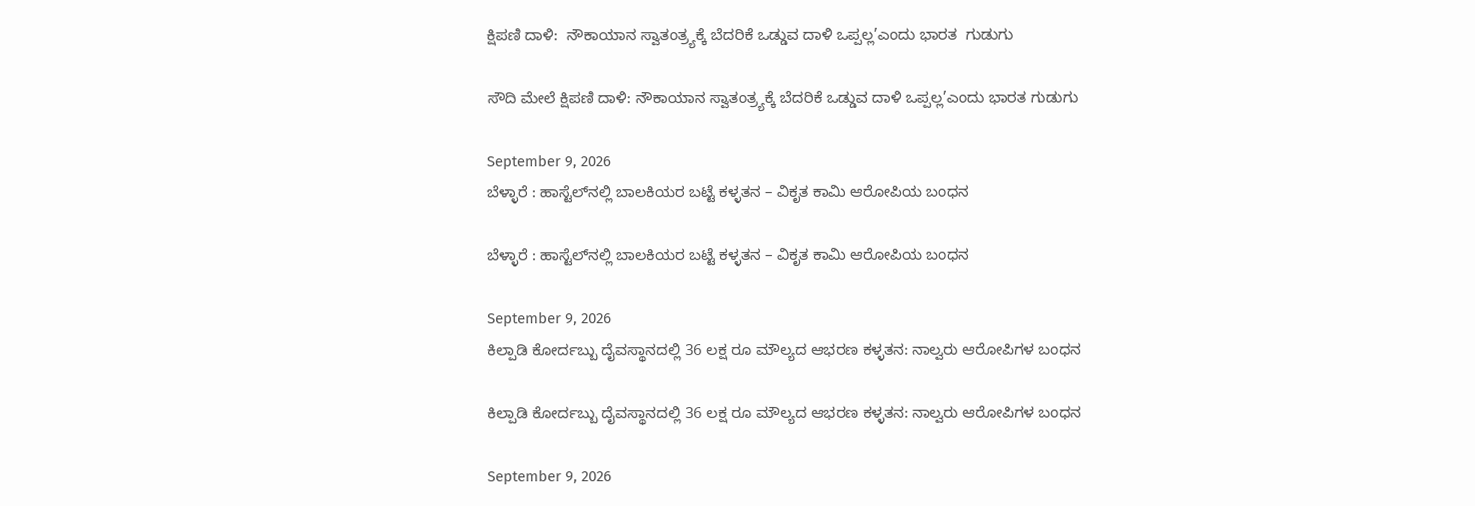ಕ್ಷಿಪಣಿ ದಾಳಿ:  ನೌಕಾಯಾನ ಸ್ವಾತಂತ್ರ್ಯಕ್ಕೆ ಬೆದರಿಕೆ ಒಡ್ಡುವ ದಾಳಿ ಒಪ್ಪಲ್ಲ’ಎಂದು ಭಾರತ  ಗುಡುಗು

ಸೌದಿ ಮೇಲೆ ಕ್ಷಿಪಣಿ ದಾಳಿ: ನೌಕಾಯಾನ ಸ್ವಾತಂತ್ರ್ಯಕ್ಕೆ ಬೆದರಿಕೆ ಒಡ್ಡುವ ದಾಳಿ ಒಪ್ಪಲ್ಲ’ಎಂದು ಭಾರತ ಗುಡುಗು

September 9, 2026
ಬೆಳ್ಳಾರೆ : ಹಾಸ್ಟೆಲ್‌ನಲ್ಲಿ ಬಾಲಕಿಯರ ಬಟ್ಟೆ ಕಳ್ಳತನ – ವಿಕೃತ ಕಾಮಿ ಆರೋಪಿಯ ಬಂಧನ

ಬೆಳ್ಳಾರೆ : ಹಾಸ್ಟೆಲ್‌ನಲ್ಲಿ ಬಾಲಕಿಯರ ಬಟ್ಟೆ ಕಳ್ಳತನ – ವಿಕೃತ ಕಾಮಿ ಆರೋಪಿಯ ಬಂಧನ

September 9, 2026
ಕಿಲ್ಪಾಡಿ ಕೋರ್ದಬ್ಬು ದೈವಸ್ಥಾನದಲ್ಲಿ 36 ಲಕ್ಷ ರೂ ಮೌಲ್ಯದ ಆಭರಣ ಕಳ್ಳತನ: ನಾಲ್ವರು ಆರೋಪಿಗಳ ಬಂಧನ

ಕಿಲ್ಪಾಡಿ ಕೋರ್ದಬ್ಬು ದೈವಸ್ಥಾನದಲ್ಲಿ 36 ಲಕ್ಷ ರೂ ಮೌಲ್ಯದ ಆಭರಣ ಕಳ್ಳತನ: ನಾಲ್ವರು ಆರೋಪಿಗಳ ಬಂಧನ

September 9, 2026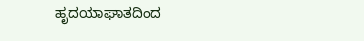ಹೃದಯಾಘಾತದಿಂದ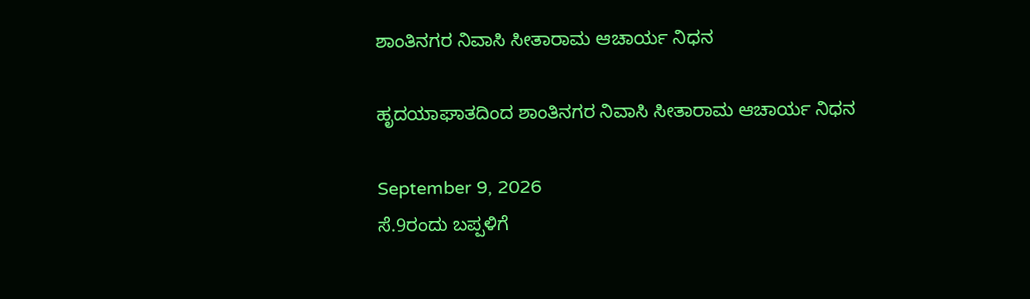ಶಾಂತಿನಗರ ನಿವಾಸಿ ಸೀತಾರಾಮ ಆಚಾರ್ಯ ನಿಧನ

ಹೃದಯಾಘಾತದಿಂದ ಶಾಂತಿನಗರ ನಿವಾಸಿ ಸೀತಾರಾಮ ಆಚಾರ್ಯ ನಿಧನ

September 9, 2026
ಸೆ.9ರಂದು ಬಪ್ಪಳಿಗೆ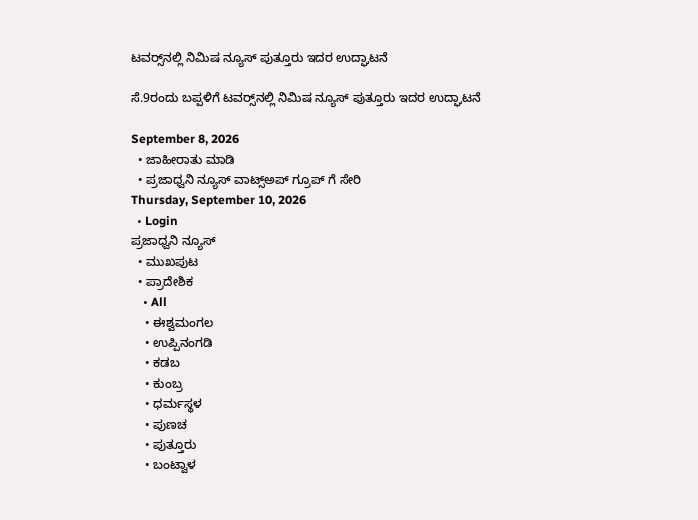ಟವರ‍್ಸ್‌ನಲ್ಲಿ ನಿಮಿಷ ನ್ಯೂಸ್ ಪುತ್ತೂರು ಇದರ ಉದ್ಘಾಟನೆ

ಸೆ.9ರಂದು ಬಪ್ಪಳಿಗೆ ಟವರ‍್ಸ್‌ನಲ್ಲಿ ನಿಮಿಷ ನ್ಯೂಸ್ ಪುತ್ತೂರು ಇದರ ಉದ್ಘಾಟನೆ

September 8, 2026
  • ಜಾಹೀರಾತು ಮಾಡಿ
  • ಪ್ರಜಾಧ್ವನಿ ನ್ಯೂಸ್ ವಾಟ್ಸ್ಅಪ್ ಗ್ರೂಪ್ ಗೆ ಸೇರಿ
Thursday, September 10, 2026
  • Login
ಪ್ರಜಾಧ್ವನಿ ನ್ಯೂಸ್
  • ಮುಖಪುಟ
  • ಪ್ರಾದೇಶಿಕ
    • All
    • ಈಶ್ವಮಂಗಲ
    • ಉಪ್ಪಿನಂಗಡಿ
    • ಕಡಬ
    • ಕುಂಬ್ರ
    • ಧರ್ಮಸ್ಥಳ
    • ಪುಣಚ
    • ಪುತ್ತೂರು
    • ಬಂಟ್ವಾಳ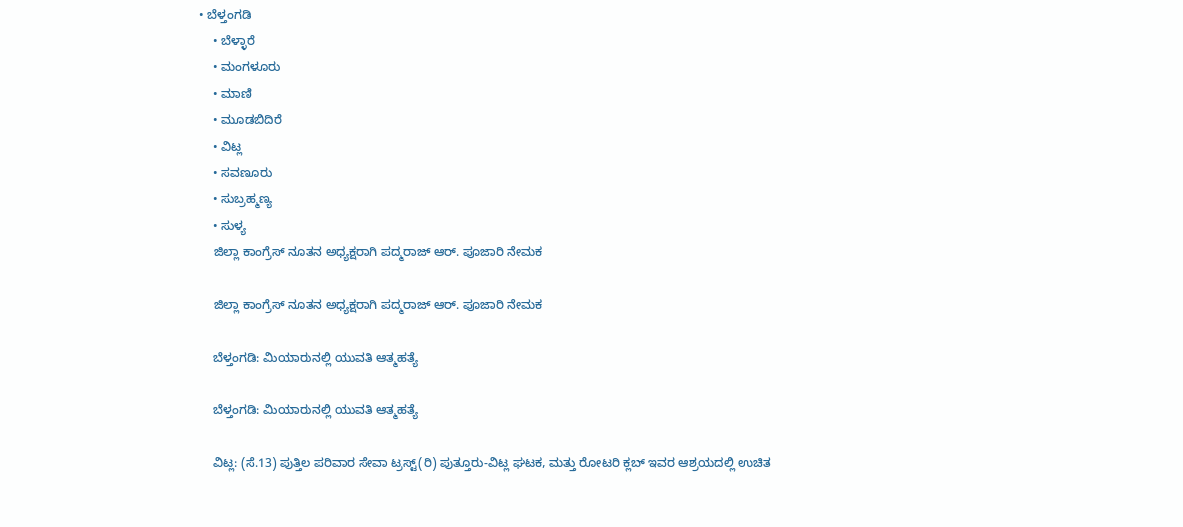• ಬೆಳ್ತಂಗಡಿ
    • ಬೆಳ್ಳಾರೆ
    • ಮಂಗಳೂರು
    • ಮಾಣಿ
    • ಮೂಡಬಿದಿರೆ
    • ವಿಟ್ಲ
    • ಸವಣೂರು
    • ಸುಬ್ರಹ್ಮಣ್ಯ
    • ಸುಳ್ಯ
    ಜಿಲ್ಲಾ ಕಾಂಗ್ರೆಸ್ ನೂತನ ಅಧ್ಯಕ್ಷರಾಗಿ ಪದ್ಮರಾಜ್ ಆರ್‌. ಪೂಜಾರಿ ನೇಮಕ

    ಜಿಲ್ಲಾ ಕಾಂಗ್ರೆಸ್ ನೂತನ ಅಧ್ಯಕ್ಷರಾಗಿ ಪದ್ಮರಾಜ್ ಆರ್‌. ಪೂಜಾರಿ ನೇಮಕ

    ಬೆಳ್ತಂಗಡಿ: ಮಿಯಾರುನಲ್ಲಿ ಯುವತಿ ಆತ್ಮಹತ್ಯೆ

    ಬೆಳ್ತಂಗಡಿ: ಮಿಯಾರುನಲ್ಲಿ ಯುವತಿ ಆತ್ಮಹತ್ಯೆ

    ವಿಟ್ಲ: (ಸೆ.13) ಪುತ್ತಿಲ ಪರಿವಾರ ಸೇವಾ ಟ್ರಸ್ಟ್(ರಿ) ಪುತ್ತೂರು-ವಿಟ್ಲ ಘಟಕ, ಮತ್ತು ರೋಟರಿ ಕ್ಲಬ್ ಇವರ ಆಶ್ರಯದಲ್ಲಿ ಉಚಿತ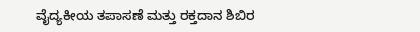ವೈದ್ಯಕೀಯ ತಪಾಸಣೆ ಮತ್ತು ರಕ್ತದಾನ ಶಿಬಿರ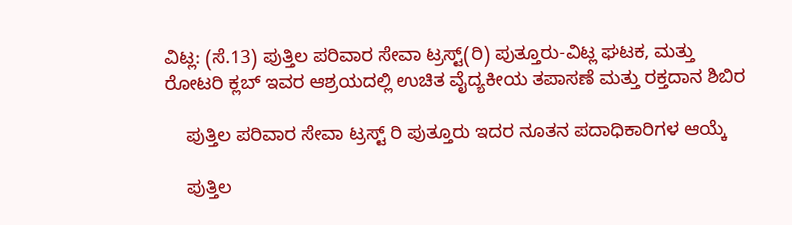ವಿಟ್ಲ: (ಸೆ.13) ಪುತ್ತಿಲ ಪರಿವಾರ ಸೇವಾ ಟ್ರಸ್ಟ್(ರಿ) ಪುತ್ತೂರು-ವಿಟ್ಲ ಘಟಕ, ಮತ್ತು ರೋಟರಿ ಕ್ಲಬ್ ಇವರ ಆಶ್ರಯದಲ್ಲಿ ಉಚಿತ ವೈದ್ಯಕೀಯ ತಪಾಸಣೆ ಮತ್ತು ರಕ್ತದಾನ ಶಿಬಿರ

    ಪುತ್ತಿಲ ಪರಿವಾರ ಸೇವಾ ಟ್ರಸ್ಟ್ ರಿ ಪುತ್ತೂರು ಇದರ ನೂತನ ಪದಾಧಿಕಾರಿಗಳ ಆಯ್ಕೆ

    ಪುತ್ತಿಲ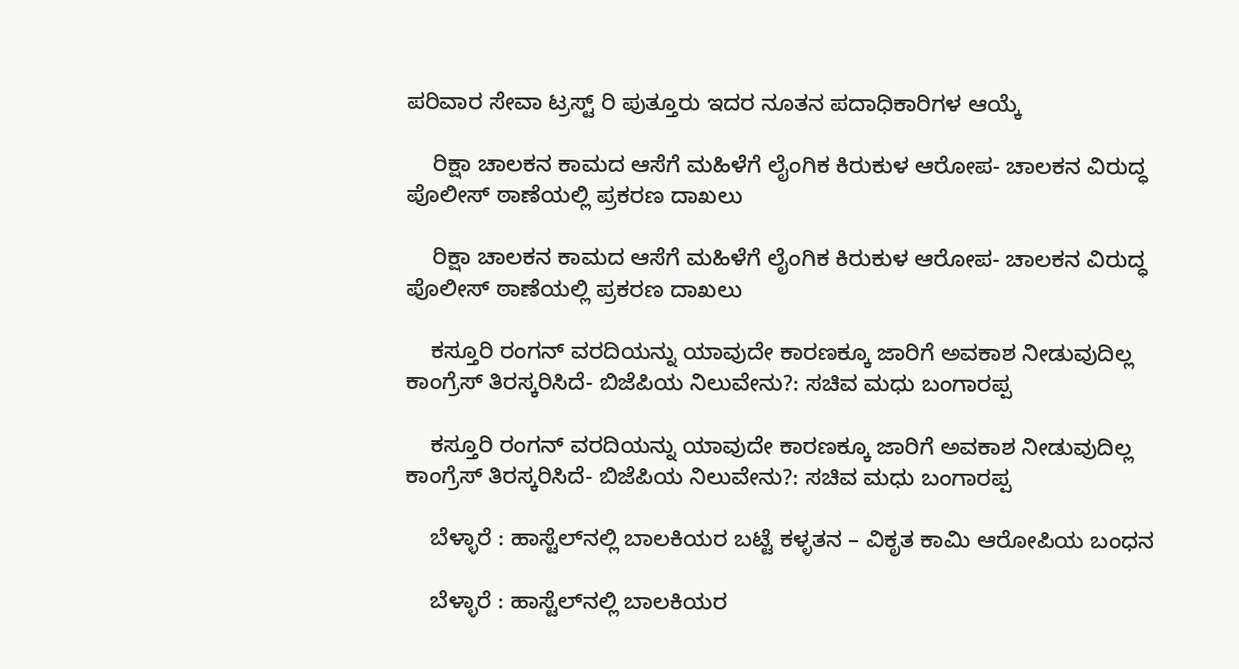ಪರಿವಾರ ಸೇವಾ ಟ್ರಸ್ಟ್ ರಿ ಪುತ್ತೂರು ಇದರ ನೂತನ ಪದಾಧಿಕಾರಿಗಳ ಆಯ್ಕೆ

    ರಿಕ್ಷಾ ಚಾಲಕನ ಕಾಮದ ಆಸೆಗೆ ಮಹಿಳೆಗೆ ಲೈಂಗಿಕ ಕಿರುಕುಳ ಆರೋಪ- ಚಾಲಕನ ವಿರುದ್ಧ ಪೊಲೀಸ್ ಠಾಣೆಯಲ್ಲಿ ಪ್ರಕರಣ ದಾಖಲು

    ರಿಕ್ಷಾ ಚಾಲಕನ ಕಾಮದ ಆಸೆಗೆ ಮಹಿಳೆಗೆ ಲೈಂಗಿಕ ಕಿರುಕುಳ ಆರೋಪ- ಚಾಲಕನ ವಿರುದ್ಧ ಪೊಲೀಸ್ ಠಾಣೆಯಲ್ಲಿ ಪ್ರಕರಣ ದಾಖಲು

    ಕಸ್ತೂರಿ ರಂಗನ್ ವರದಿಯನ್ನು ಯಾವುದೇ ಕಾರಣಕ್ಕೂ ಜಾರಿಗೆ ಅವಕಾಶ ನೀಡುವುದಿಲ್ಲ ಕಾಂಗ್ರೆಸ್ ತಿರಸ್ಕರಿಸಿದೆ- ಬಿಜೆಪಿಯ ನಿಲುವೇನು?: ಸಚಿವ ಮಧು ಬಂಗಾರಪ್ಪ

    ಕಸ್ತೂರಿ ರಂಗನ್ ವರದಿಯನ್ನು ಯಾವುದೇ ಕಾರಣಕ್ಕೂ ಜಾರಿಗೆ ಅವಕಾಶ ನೀಡುವುದಿಲ್ಲ ಕಾಂಗ್ರೆಸ್ ತಿರಸ್ಕರಿಸಿದೆ- ಬಿಜೆಪಿಯ ನಿಲುವೇನು?: ಸಚಿವ ಮಧು ಬಂಗಾರಪ್ಪ

    ಬೆಳ್ಳಾರೆ : ಹಾಸ್ಟೆಲ್‌ನಲ್ಲಿ ಬಾಲಕಿಯರ ಬಟ್ಟೆ ಕಳ್ಳತನ – ವಿಕೃತ ಕಾಮಿ ಆರೋಪಿಯ ಬಂಧನ

    ಬೆಳ್ಳಾರೆ : ಹಾಸ್ಟೆಲ್‌ನಲ್ಲಿ ಬಾಲಕಿಯರ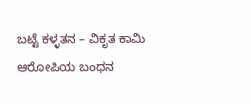ಬಟ್ಟೆ ಕಳ್ಳತನ – ವಿಕೃತ ಕಾಮಿ ಆರೋಪಿಯ ಬಂಧನ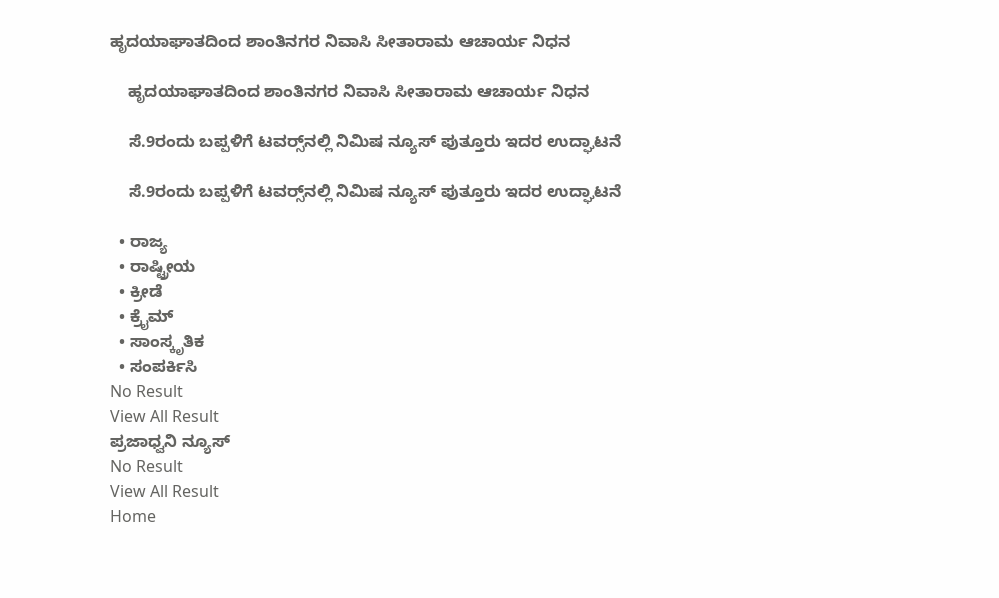ಹೃದಯಾಘಾತದಿಂದ ಶಾಂತಿನಗರ ನಿವಾಸಿ ಸೀತಾರಾಮ ಆಚಾರ್ಯ ನಿಧನ

    ಹೃದಯಾಘಾತದಿಂದ ಶಾಂತಿನಗರ ನಿವಾಸಿ ಸೀತಾರಾಮ ಆಚಾರ್ಯ ನಿಧನ

    ಸೆ.9ರಂದು ಬಪ್ಪಳಿಗೆ ಟವರ‍್ಸ್‌ನಲ್ಲಿ ನಿಮಿಷ ನ್ಯೂಸ್ ಪುತ್ತೂರು ಇದರ ಉದ್ಘಾಟನೆ

    ಸೆ.9ರಂದು ಬಪ್ಪಳಿಗೆ ಟವರ‍್ಸ್‌ನಲ್ಲಿ ನಿಮಿಷ ನ್ಯೂಸ್ ಪುತ್ತೂರು ಇದರ ಉದ್ಘಾಟನೆ

  • ರಾಜ್ಯ
  • ರಾಷ್ಟ್ರೀಯ
  • ಕ್ರೀಡೆ
  • ಕ್ರೈಮ್
  • ಸಾಂಸ್ಕೃತಿಕ
  • ಸಂಪರ್ಕಿಸಿ
No Result
View All Result
ಪ್ರಜಾಧ್ವನಿ ನ್ಯೂಸ್
No Result
View All Result
Home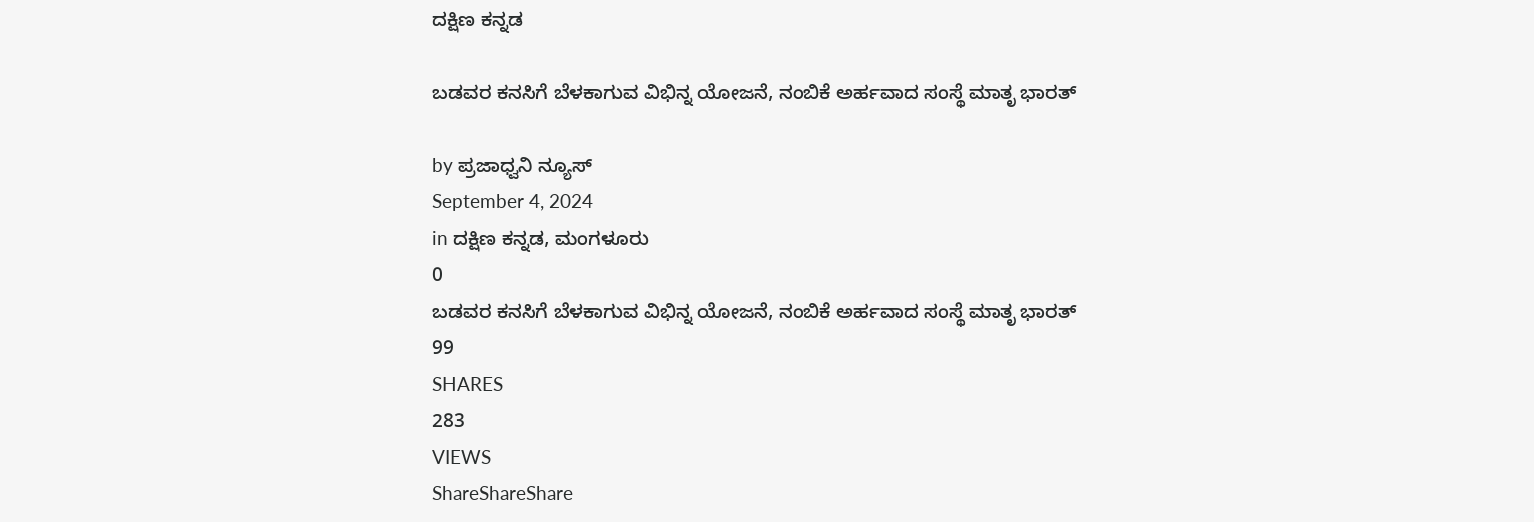ದಕ್ಷಿಣ ಕನ್ನಡ

ಬಡವರ ಕನಸಿಗೆ ಬೆಳಕಾಗುವ ವಿಭಿನ್ನ ಯೋಜನೆ, ನಂಬಿಕೆ ಅರ್ಹವಾದ ಸಂಸ್ಥೆ ಮಾತೃ ಭಾರತ್

by ಪ್ರಜಾಧ್ವನಿ ನ್ಯೂಸ್
September 4, 2024
in ದಕ್ಷಿಣ ಕನ್ನಡ, ಮಂಗಳೂರು
0
ಬಡವರ ಕನಸಿಗೆ ಬೆಳಕಾಗುವ ವಿಭಿನ್ನ ಯೋಜನೆ, ನಂಬಿಕೆ ಅರ್ಹವಾದ ಸಂಸ್ಥೆ ಮಾತೃ ಭಾರತ್
99
SHARES
283
VIEWS
ShareShareShare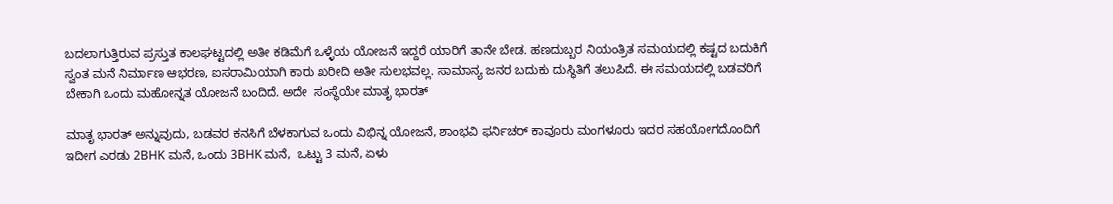ಬದಲಾಗುತ್ತಿರುವ ಪ್ರಸ್ತುತ ‌ಕಾಲಘಟ್ಟದಲ್ಲಿ ಅತೀ ಕಡಿಮೆಗೆ‌ ಒಳ್ಳೆಯ ‌ಯೋಜನೆ ಇದ್ದರೆ ಯಾರಿಗೆ ತಾನೇ‌‌ ಬೇಡ. ಹಣದುಬ್ಬರ ನಿಯಂತ್ರಿತ ಸಮಯದಲ್ಲಿ ‌ಕಷ್ಟದ ಬದುಕಿಗೆ ಸ್ವಂತ ಮನೆ ನಿರ್ಮಾಣ ಆಭರಣ, ಐಸರಾಮಿಯಾಗಿ ಕಾರು ಖರೀದಿ ಅತೀ ಸುಲಭವಲ್ಲ. ಸಾಮಾನ್ಯ ‌ಜನರ ಬದುಕು ದುಸ್ಥಿತಿಗೆ ತಲುಪಿದೆ. ಈ ಸಮಯದಲ್ಲಿ ಬಡವರಿಗೆ ಬೇಕಾಗಿ ಒಂದು ಮಹೋನ್ನತ ಯೋಜನೆ ಬಂದಿದೆ. ಅದೇ  ಸಂಸ್ಥೆಯೇ ಮಾತೃ ಭಾರತ್

ಮಾತೃ ಭಾರತ್ ಅನ್ನುವುದು, ಬಡವರ ಕನಸಿಗೆ ಬೆಳಕಾಗುವ ಒಂದು ವಿಭಿನ್ನ ಯೋಜನೆ, ಶಾಂಭವಿ ಫರ್ನಿಚರ್ ಕಾವೂರು ಮಂಗಳೂರು ಇದರ ಸಹಯೋಗದೊಂದಿಗೆ ಇದೀಗ ಎರಡು 2BHK ಮನೆ, ಒಂದು 3BHK ಮನೆ,  ಒಟ್ಟು 3 ಮನೆ, ಏಳು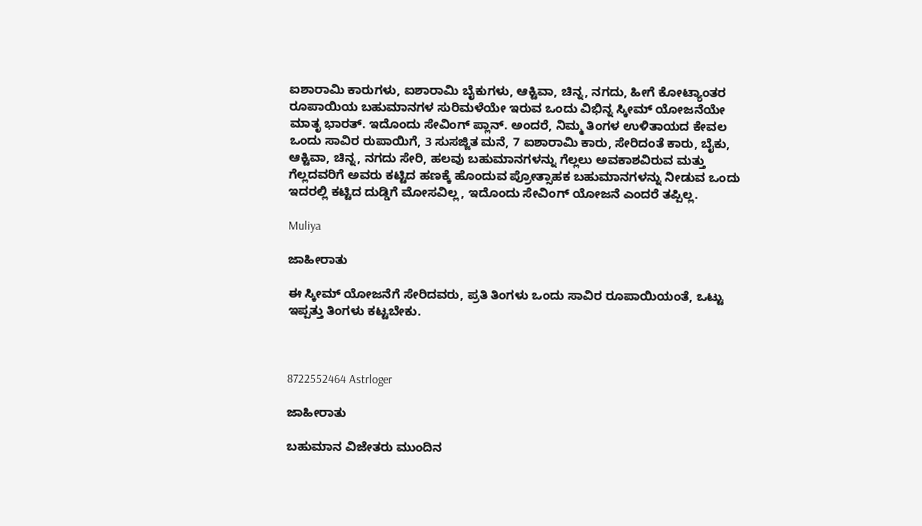ಐಶಾರಾಮಿ ಕಾರುಗಳು, ಐಶಾರಾಮಿ ಬೈಕುಗಳು, ಆಕ್ಟಿವಾ, ಚಿನ್ನ, ನಗದು, ಹೀಗೆ ಕೋಟ್ಯಾಂತರ ರೂಪಾಯಿಯ ಬಹುಮಾನಗಳ ಸುರಿಮಳೆಯೇ ಇರುವ ಒಂದು ವಿಭಿನ್ನ ಸ್ಕೀಮ್ ಯೋಜನೆಯೇ ಮಾತೃ ಭಾರತ್. ಇದೊಂದು ಸೇವಿಂಗ್ ಪ್ಲಾನ್. ಅಂದರೆ, ನಿಮ್ಮ ತಿಂಗಳ ಉಳಿತಾಯದ ಕೇವಲ ಒಂದು ಸಾವಿರ ರುಪಾಯಿಗೆ, 3 ಸುಸಜ್ಜಿತ ಮನೆ, 7 ಐಶಾರಾಮಿ ಕಾರು, ಸೇರಿದಂತೆ ಕಾರು, ಬೈಕು, ಆಕ್ಟಿವಾ, ಚಿನ್ನ, ನಗದು ಸೇರಿ, ಹಲವು ಬಹುಮಾನಗಳನ್ನು ಗೆಲ್ಲಲು ಅವಕಾಶವಿರುವ ಮತ್ತು ಗೆಲ್ಲದವರಿಗೆ ಅವರು ಕಟ್ಟಿದ ಹಣಕ್ಕೆ ಹೊಂದುವ ಪ್ರೋತ್ಸಾಹಕ ಬಹುಮಾನಗಳನ್ನು ನೀಡುವ ಒಂದು ಇದರಲ್ಲಿ ಕಟ್ಟಿದ ದುಡ್ಡಿಗೆ ಮೋಸವಿಲ್ಲ, ಇದೊಂದು ಸೇವಿಂಗ್ ಯೋಜನೆ ಎಂದರೆ ತಪ್ಪಿಲ್ಲ.

Muliya

ಜಾಹೀರಾತು

ಈ ಸ್ಕೀಮ್ ಯೋಜನೆಗೆ ಸೇರಿದವರು, ಪ್ರತಿ ತಿಂಗಳು ಒಂದು ಸಾವಿರ ರೂಪಾಯಿಯಂತೆ, ಒಟ್ಟು ಇಪ್ಪತ್ತು ತಿಂಗಳು ಕಟ್ಟಬೇಕು.



8722552464 Astrloger

ಜಾಹೀರಾತು

ಬಹುಮಾನ ವಿಜೇತರು ಮುಂದಿನ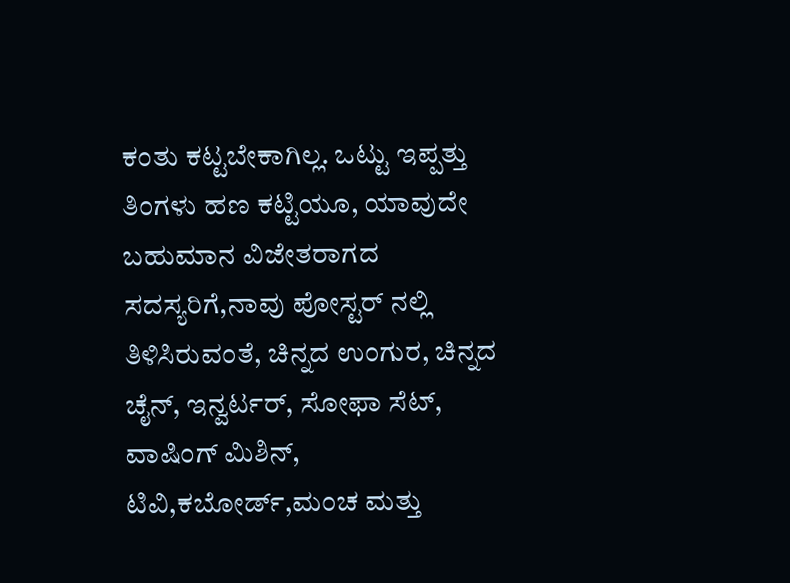ಕಂತು ಕಟ್ಟಬೇಕಾಗಿಲ್ಲ. ಒಟ್ಟು ಇಪ್ಪತ್ತು ತಿಂಗಳು ಹಣ ಕಟ್ಟಿಯೂ, ಯಾವುದೇ ಬಹುಮಾನ ವಿಜೇತರಾಗದ ಸದಸ್ಯರಿಗೆ,ನಾವು ಪೋಸ್ಟರ್ ನಲ್ಲಿ ತಿಳಿಸಿರುವಂತೆ, ಚಿನ್ನದ ಉಂಗುರ, ಚಿನ್ನದ ಚೈನ್, ಇನ್ವರ್ಟರ್, ಸೋಫಾ ಸೆಟ್, ವಾಷಿಂಗ್ ಮಿಶಿನ್, ಟಿವಿ,ಕಬೋರ್ಡ್,ಮಂಚ ಮತ್ತು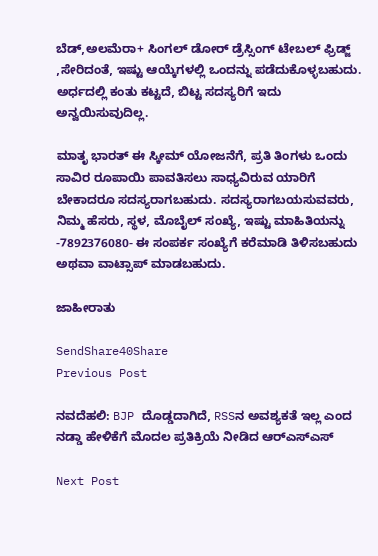ಬೆಡ್,ಅಲಮೆರಾ+ ಸಿಂಗಲ್ ಡೋರ್ ಡ್ರೆಸ್ಸಿಂಗ್ ಟೇಬಲ್ ಫ್ರಿಡ್ಜ್ ,ಸೇರಿದಂತೆ, ಇಷ್ಟು ಆಯ್ಕೆಗಳಲ್ಲಿ ಒಂದನ್ನು ಪಡೆದುಕೊಳ್ಳಬಹುದು. ಅರ್ಧದಲ್ಲಿ ಕಂತು ಕಟ್ಟದೆ, ಬಿಟ್ಟ ಸದಸ್ಯರಿಗೆ ಇದು ಅನ್ವಯಿಸುವುದಿಲ್ಲ.

ಮಾತೃ ಭಾರತ್ ಈ ಸ್ಕೀಮ್ ಯೋಜನೆಗೆ, ಪ್ರತಿ ತಿಂಗಳು ಒಂದು ಸಾವಿರ ರೂಪಾಯಿ ಪಾವತಿಸಲು ಸಾಧ್ಯವಿರುವ ಯಾರಿಗೆ ಬೇಕಾದರೂ ಸದಸ್ಯರಾಗಬಹುದು. ಸದಸ್ಯರಾಗಬಯಸುವವರು, ನಿಮ್ಮ ಹೆಸರು, ಸ್ಥಳ, ಮೊಬೈಲ್ ಸಂಖ್ಯೆ, ಇಷ್ಟು ಮಾಹಿತಿಯನ್ನು -7892376080- ಈ ಸಂಪರ್ಕ ಸಂಖ್ಯೆಗೆ ಕರೆಮಾಡಿ ತಿಳಿಸಬಹುದು ಅಥವಾ ವಾಟ್ಸಾಪ್ ಮಾಡಬಹುದು.

ಜಾಹೀರಾತು

SendShare40Share
Previous Post

ನವದೆಹಲಿ: BJP ದೊಡ್ಡದಾಗಿದೆ, RSSನ ಅವಶ್ಯಕತೆ ಇಲ್ಲ ಎಂದ ನಡ್ಡಾ ಹೇಳಿಕೆಗೆ ಮೊದಲ ಪ್ರತಿಕ್ರಿಯೆ ನೀಡಿದ ಆರ್‌ಎಸ್‌ಎಸ್‌

Next Post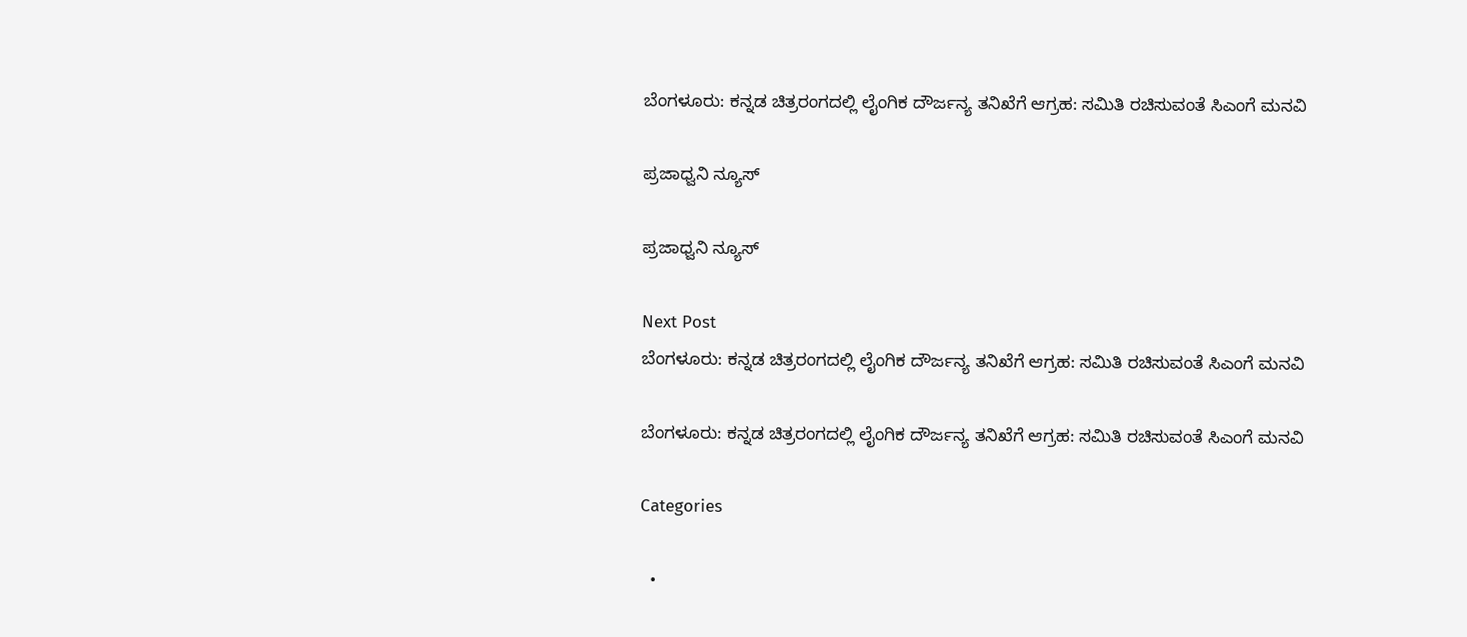ಬೆಂಗಳೂರು: ಕನ್ನಡ ಚಿತ್ರರಂಗದಲ್ಲಿ ಲೈಂಗಿಕ ದೌರ್ಜನ್ಯ ತನಿಖೆಗೆ ಆಗ್ರಹ: ಸಮಿತಿ ರಚಿಸುವಂತೆ ಸಿಎಂಗೆ ಮನವಿ

ಪ್ರಜಾಧ್ವನಿ ನ್ಯೂಸ್

ಪ್ರಜಾಧ್ವನಿ ನ್ಯೂಸ್

Next Post
ಬೆಂಗಳೂರು: ಕನ್ನಡ ಚಿತ್ರರಂಗದಲ್ಲಿ ಲೈಂಗಿಕ ದೌರ್ಜನ್ಯ ತನಿಖೆಗೆ ಆಗ್ರಹ: ಸಮಿತಿ ರಚಿಸುವಂತೆ ಸಿಎಂಗೆ ಮನವಿ

ಬೆಂಗಳೂರು: ಕನ್ನಡ ಚಿತ್ರರಂಗದಲ್ಲಿ ಲೈಂಗಿಕ ದೌರ್ಜನ್ಯ ತನಿಖೆಗೆ ಆಗ್ರಹ: ಸಮಿತಿ ರಚಿಸುವಂತೆ ಸಿಎಂಗೆ ಮನವಿ

Categories

  •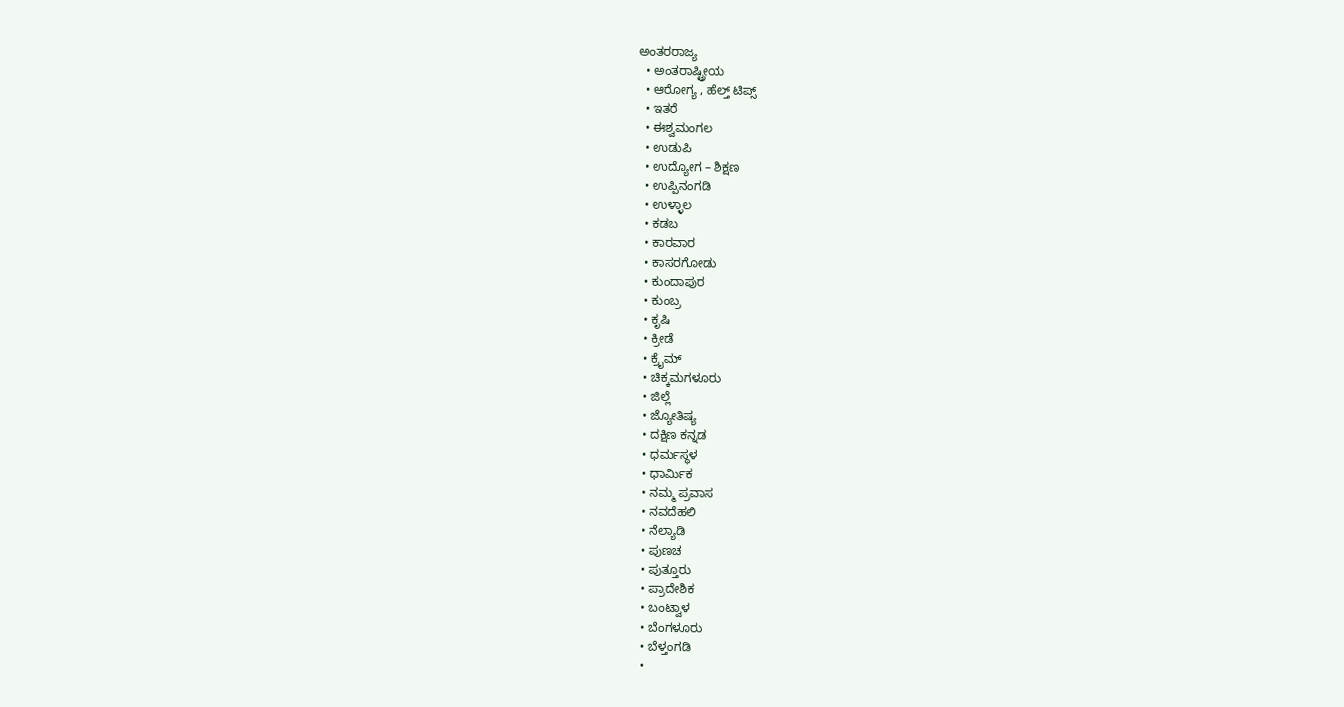ಅಂತರರಾಜ್ಯ
  • ಅಂತರಾಷ್ಟ್ರೀಯ
  • ಆರೋಗ್ಯ , ಹೆಲ್ತ್ ಟಿಪ್ಸ್
  • ಇತರೆ
  • ಈಶ್ವಮಂಗಲ
  • ಉಡುಪಿ
  • ಉದ್ಯೋಗ – ಶಿಕ್ಷಣ
  • ಉಪ್ಪಿನಂಗಡಿ
  • ಉಳ್ಳಾಲ
  • ಕಡಬ
  • ಕಾರವಾರ
  • ಕಾಸರಗೋಡು
  • ಕುಂದಾಪುರ
  • ಕುಂಬ್ರ
  • ಕೃಷಿ
  • ಕ್ರೀಡೆ
  • ಕ್ರೈಮ್
  • ಚಿಕ್ಕಮಗಳೂರು
  • ಜಿಲ್ಲೆ
  • ಜ್ಯೋತಿಷ್ಯ
  • ದಕ್ಷಿಣ ಕನ್ನಡ
  • ಧರ್ಮಸ್ಥಳ
  • ಧಾರ್ಮಿಕ
  • ನಮ್ಮ ಪ್ರವಾಸ
  • ನವದೆಹಲಿ
  • ನೆಲ್ಯಾಡಿ
  • ಪುಣಚ
  • ಪುತ್ತೂರು
  • ಪ್ರಾದೇಶಿಕ
  • ಬಂಟ್ವಾಳ
  • ಬೆಂಗಳೂರು
  • ಬೆಳ್ತಂಗಡಿ
  •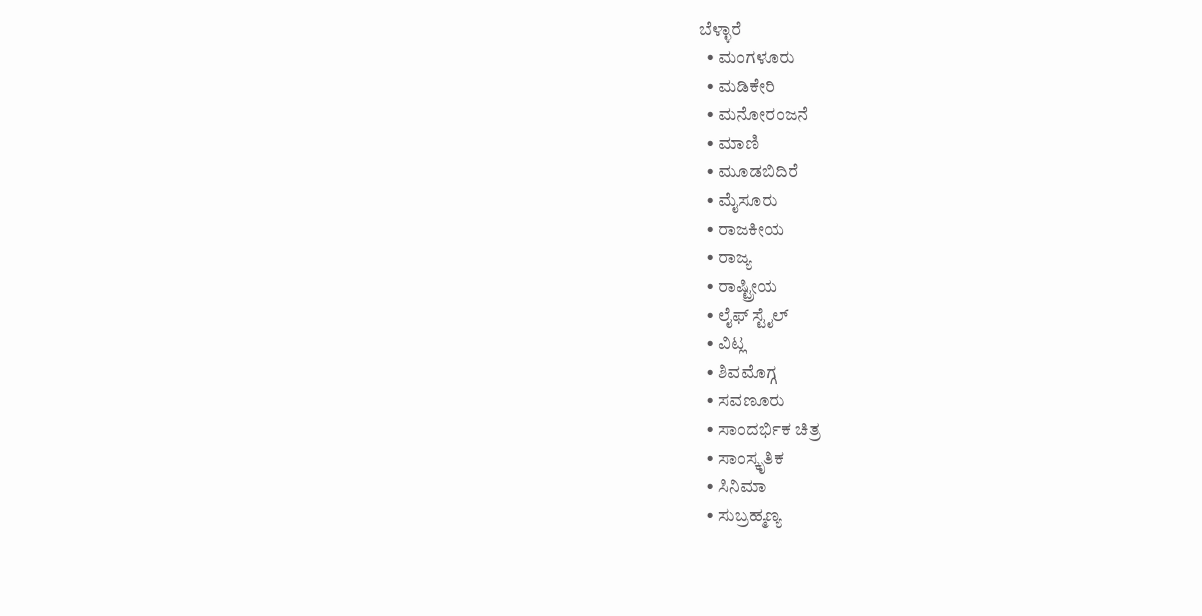ಬೆಳ್ಳಾರೆ
  • ಮಂಗಳೂರು
  • ಮಡಿಕೇರಿ
  • ಮನೋರಂಜನೆ
  • ಮಾಣಿ
  • ಮೂಡಬಿದಿರೆ
  • ಮೈಸೂರು
  • ರಾಜಕೀಯ
  • ರಾಜ್ಯ
  • ರಾಷ್ಟ್ರೀಯ
  • ಲೈಫ್ ಸ್ಟೈಲ್
  • ವಿಟ್ಲ
  • ಶಿವಮೊಗ್ಗ
  • ಸವಣೂರು
  • ಸಾಂದರ್ಭಿಕ ಚಿತ್ರ
  • ಸಾಂಸ್ಕೃತಿಕ
  • ಸಿನಿಮಾ
  • ಸುಬ್ರಹ್ಮಣ್ಯ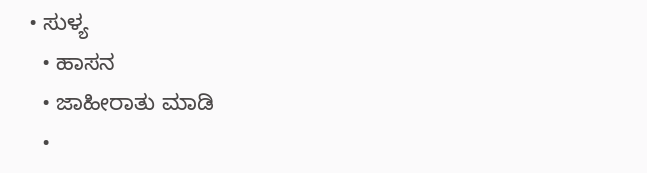• ಸುಳ್ಯ
  • ಹಾಸನ
  • ಜಾಹೀರಾತು ಮಾಡಿ
  •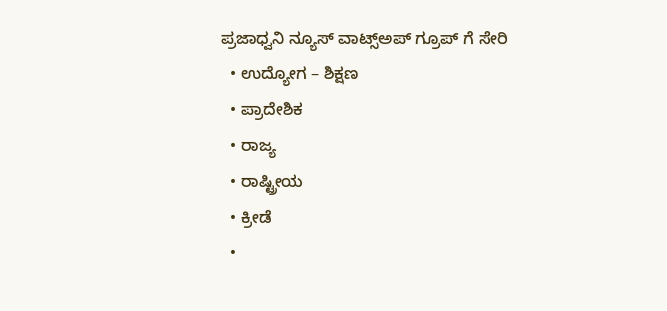ಪ್ರಜಾಧ್ವನಿ ನ್ಯೂಸ್ ವಾಟ್ಸ್ಅಪ್ ಗ್ರೂಪ್ ಗೆ ಸೇರಿ
  • ಉದ್ಯೋಗ – ಶಿಕ್ಷಣ
  • ಪ್ರಾದೇಶಿಕ
  • ರಾಜ್ಯ
  • ರಾಷ್ಟ್ರೀಯ
  • ಕ್ರೀಡೆ
  •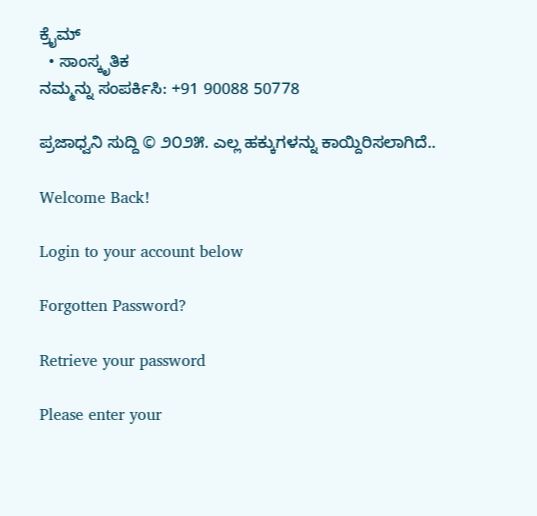ಕ್ರೈಮ್
  • ಸಾಂಸ್ಕೃತಿಕ
ನಮ್ಮನ್ನು ಸಂಪರ್ಕಿಸಿ: +91 90088 50778

ಪ್ರಜಾಧ್ವನಿ ಸುದ್ದಿ © ೨೦೨೫. ಎಲ್ಲ ಹಕ್ಕುಗಳನ್ನು ಕಾಯ್ದಿರಿಸಲಾಗಿದೆ..

Welcome Back!

Login to your account below

Forgotten Password?

Retrieve your password

Please enter your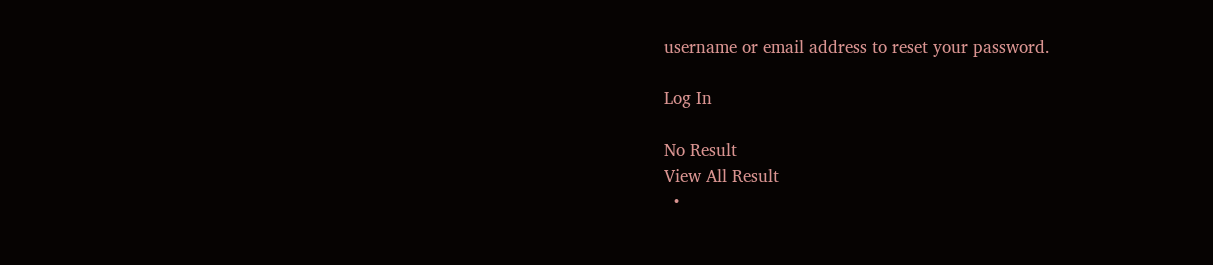username or email address to reset your password.

Log In

No Result
View All Result
  •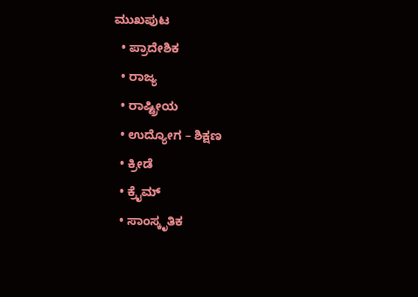ಮುಖಪುಟ
  • ಪ್ರಾದೇಶಿಕ
  • ರಾಜ್ಯ
  • ರಾಷ್ಟ್ರೀಯ
  • ಉದ್ಯೋಗ – ಶಿಕ್ಷಣ
  • ಕ್ರೀಡೆ
  • ಕ್ರೈಮ್
  • ಸಾಂಸ್ಕೃತಿಕ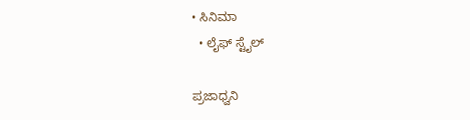• ಸಿನಿಮಾ
  • ಲೈಫ್ ಸ್ಟೈಲ್

ಪ್ರಜಾಧ್ವನಿ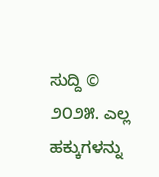ಸುದ್ದಿ © ೨೦೨೫. ಎಲ್ಲ ಹಕ್ಕುಗಳನ್ನು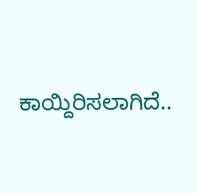ಕಾಯ್ದಿರಿಸಲಾಗಿದೆ..